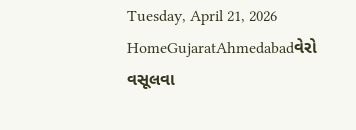Tuesday, April 21, 2026
HomeGujaratAhmedabadવેરો વસૂલવા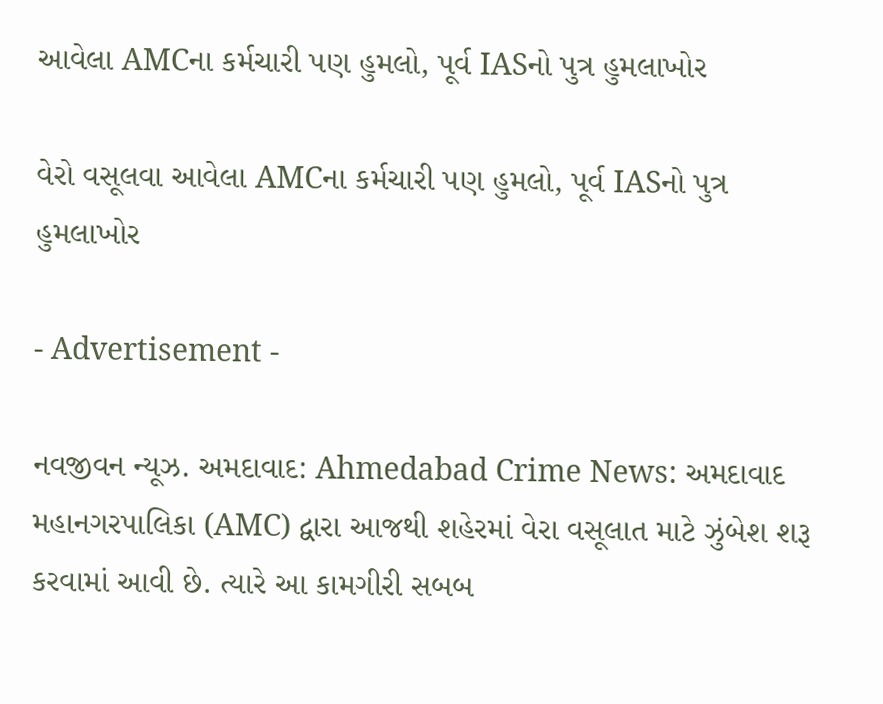આવેલા AMCના કર્મચારી પણ હુમલો, પૂર્વ IASનો પુત્ર હુમલાખોર

વેરો વસૂલવા આવેલા AMCના કર્મચારી પણ હુમલો, પૂર્વ IASનો પુત્ર હુમલાખોર

- Advertisement -

નવજીવન ન્યૂઝ. અમદાવાદ: Ahmedabad Crime News: અમદાવાદ મહાનગરપાલિકા (AMC) દ્વારા આજથી શહેરમાં વેરા વસૂલાત માટે ઝુંબેશ શરૂ કરવામાં આવી છે. ત્યારે આ કામગીરી સબબ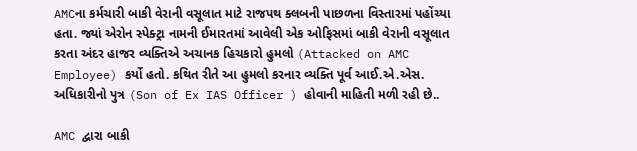AMCના કર્મચારી બાકી વેરાની વસૂલાત માટે રાજપથ ક્લબની પાછળના વિસ્તારમાં પહોંચ્યા હતા. જ્યાં એરોન સ્પેક્ટ્રા નામની ઈમારતમાં આવેલી એક ઓફિસમાં બાકી વેરાની વસૂલાત કરતા અંદર હાજર વ્યક્તિએ અચાનક હિચકારો હુમલો (Attacked on AMC Employee) કર્યો હતો. કથિત રીતે આ હુમલો કરનાર વ્યક્તિ પૂર્વ આઈ.એ.એસ. અધિકારીનો પુત્ર (Son of Ex IAS Officer ) હોવાની માહિતી મળી રહી છે..

AMC દ્વારા બાકી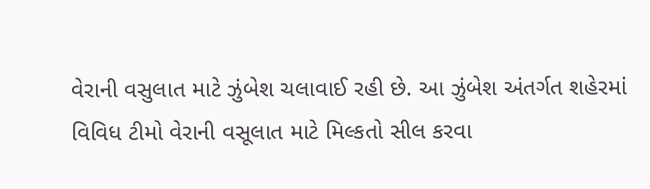વેરાની વસુલાત માટે ઝુંબેશ ચલાવાઈ રહી છે. આ ઝુંબેશ અંતર્ગત શહેરમાં વિવિધ ટીમો વેરાની વસૂલાત માટે મિલ્કતો સીલ કરવા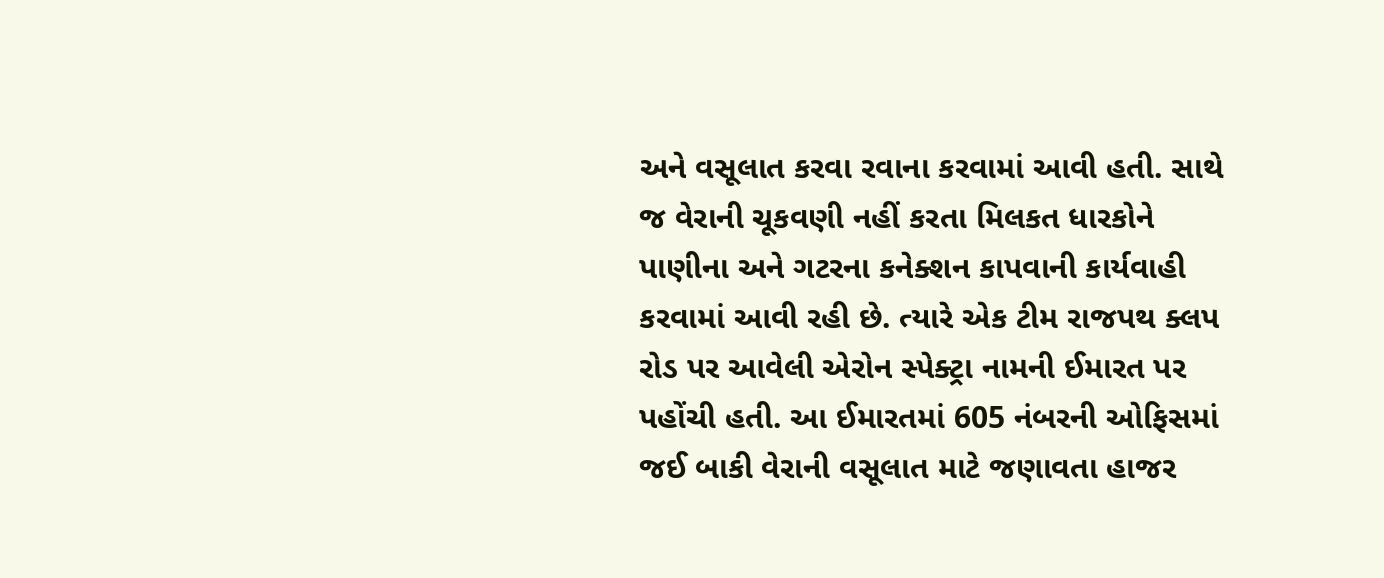અને વસૂલાત કરવા રવાના કરવામાં આવી હતી. સાથે જ વેરાની ચૂકવણી નહીં કરતા મિલકત ધારકોને પાણીના અને ગટરના કનેક્શન કાપવાની કાર્યવાહી કરવામાં આવી રહી છે. ત્યારે એક ટીમ રાજપથ ક્લપ રોડ પર આવેલી એરોન સ્પેક્ટ્રા નામની ઈમારત પર પહોંચી હતી. આ ઈમારતમાં 605 નંબરની ઓફિસમાં જઈ બાકી વેરાની વસૂલાત માટે જણાવતા હાજર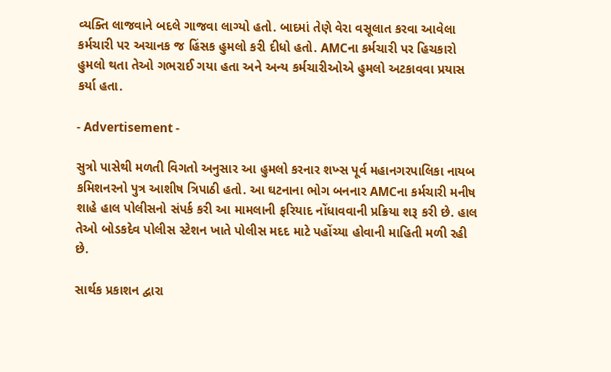વ્યક્તિ લાજવાને બદલે ગાજવા લાગ્યો હતો. બાદમાં તેણે વેરા વસૂલાત કરવા આવેલા કર્મચારી પર અચાનક જ હિંસક હુમલો કરી દીધો હતો. AMCના કર્મચારી પર હિચકારો હુમલો થતા તેઓ ગભરાઈ ગયા હતા અને અન્ય કર્મચારીઓએ હુમલો અટકાવવા પ્રયાસ કર્યા હતા.

- Advertisement -

સુત્રો પાસેથી મળતી વિગતો અનુસાર આ હુમલો કરનાર શખ્સ પૂર્વ મહાનગરપાલિકા નાયબ કમિશનરનો પુત્ર આશીષ ત્રિપાઠી હતો. આ ઘટનાના ભોગ બનનાર AMCના કર્મચારી મનીષ શાહે હાલ પોલીસનો સંપર્ક કરી આ મામલાની ફરિયાદ નોંધાવવાની પ્રક્રિયા શરૂ કરી છે. હાલ તેઓ બોડકદેવ પોલીસ સ્ટેશન ખાતે પોલીસ મદદ માટે પહોંચ્યા હોવાની માહિતી મળી રહી છે.

સાર્થક પ્રકાશન દ્વારા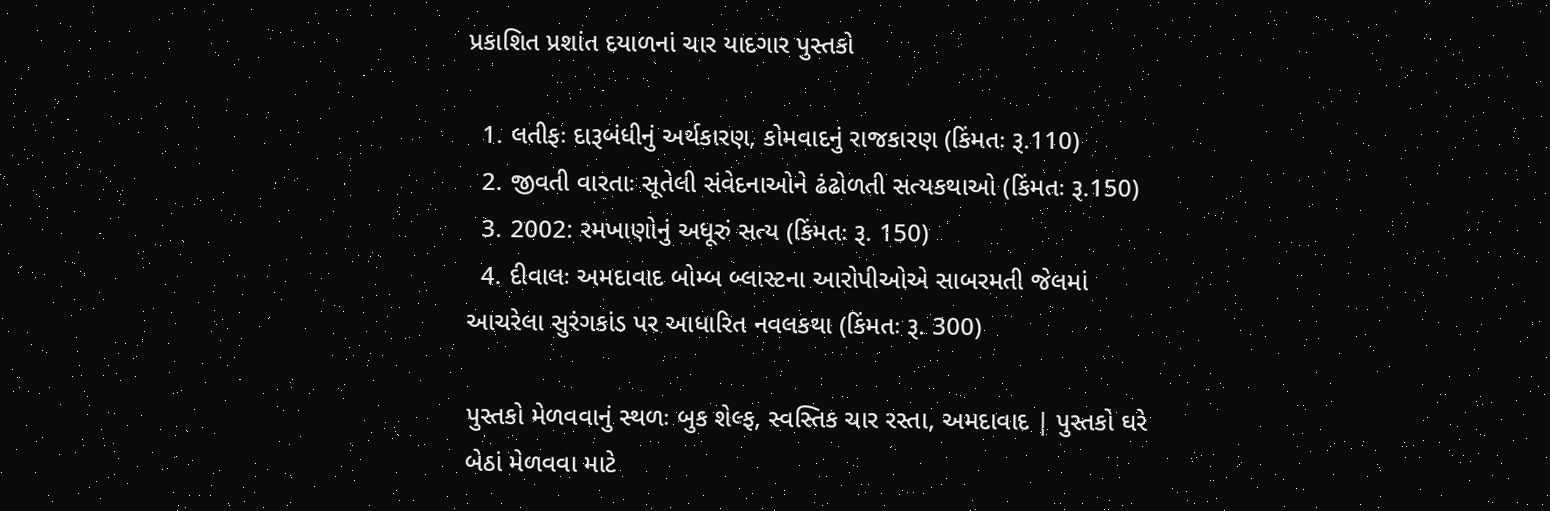પ્રકાશિત પ્રશાંત દયાળનાં ચાર યાદગાર પુસ્તકો

  1. લતીફઃ દારૂબંધીનું અર્થકારણ, કોમવાદનું રાજકારણ (કિંમતઃ રૂ.110)
  2. જીવતી વારતાઃ સૂતેલી સંવેદનાઓને ઢંઢોળતી સત્યકથાઓ (કિંમતઃ રૂ.150)
  3. 2002: રમખાણોનું અધૂરું સત્ય (કિંમતઃ રૂ. 150)
  4. દીવાલઃ અમદાવાદ બોમ્બ બ્લાસ્ટના આરોપીઓએ સાબરમતી જેલમાં આચરેલા સુરંગકાંડ પર આધારિત નવલકથા (કિંમતઃ રૂ. 300)

પુસ્તકો મેળવવાનું સ્થળઃ બુક શેલ્ફ, સ્વસ્તિક ચાર રસ્તા, અમદાવાદ | પુસ્તકો ઘરે બેઠાં મેળવવા માટે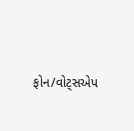ફોન/વોટ્સએપ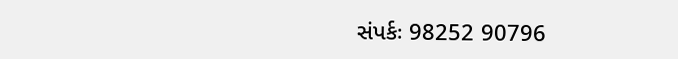સંપર્કઃ 98252 90796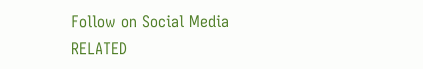Follow on Social Media
RELATED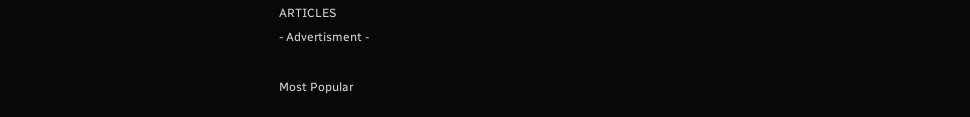ARTICLES
- Advertisment -

Most Popular